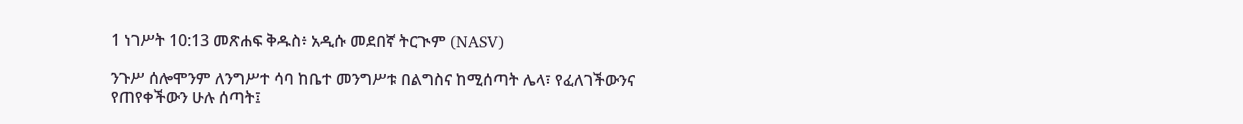1 ነገሥት 10:13 መጽሐፍ ቅዱስ፥ አዲሱ መደበኛ ትርጒም (NASV)

ንጉሥ ሰሎሞንም ለንግሥተ ሳባ ከቤተ መንግሥቱ በልግስና ከሚሰጣት ሌላ፣ የፈለገችውንና የጠየቀችውን ሁሉ ሰጣት፤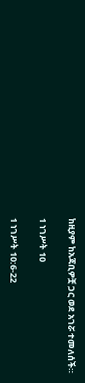ከዚያም ከአጃቢዎቿ ጋር ወደ አገሯ ተመለሰች።

1 ነገሥት 10

1 ነገሥት 10:6-22